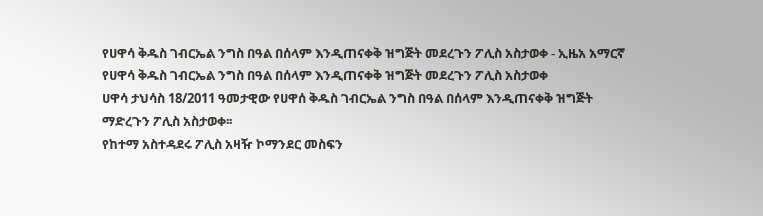የሀዋሳ ቅዱስ ገብርኤል ንግስ በዓል በሰላም እንዲጠናቀቅ ዝግጅት መደረጉን ፖሊስ አስታወቀ - ኢዜአ አማርኛ
የሀዋሳ ቅዱስ ገብርኤል ንግስ በዓል በሰላም እንዲጠናቀቅ ዝግጅት መደረጉን ፖሊስ አስታወቀ
ሀዋሳ ታህሳስ 18/2011 ዓመታዊው የሀዋሰ ቅዱስ ገብርኤል ንግስ በዓል በሰላም እንዲጠናቀቅ ዝግጅት ማድረጉን ፖሊስ አስታወቀ፡፡
የከተማ አስተዳደሩ ፖሊስ አዛዥ ኮማንደር መስፍን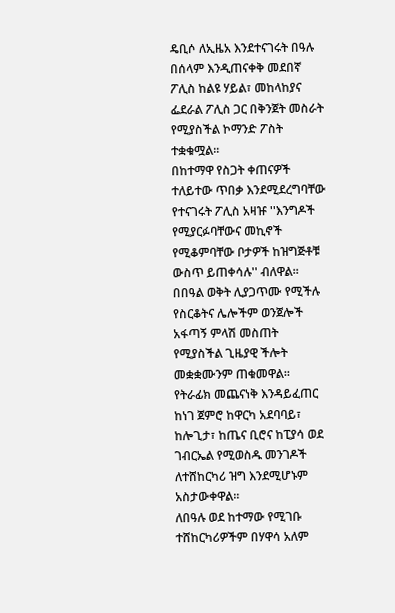ዴቢሶ ለኢዜአ እንደተናገሩት በዓሉ በሰላም እንዲጠናቀቅ መደበኛ ፖሊስ ከልዩ ሃይል፣ መከላከያና ፌደራል ፖሊስ ጋር በቅንጀት መስራት የሚያስችል ኮማንድ ፖስት ተቋቁሟል፡፡
በከተማዋ የስጋት ቀጠናዎች ተለይተው ጥበቃ እንደሚደረግባቸው የተናገሩት ፖሊስ አዛዡ ''እንግዶች የሚያርፉባቸውና መኪኖች የሚቆምባቸው ቦታዎች ከዝግጅቶቹ ውስጥ ይጠቀሳሉ'' ብለዋል፡፡
በበዓል ወቅት ሊያጋጥሙ የሚችሉ የስርቆትና ሌሎችም ወንጀሎች አፋጣኝ ምላሽ መስጠት የሚያስችል ጊዜያዊ ችሎት መቋቋሙንም ጠቁመዋል፡፡
የትራፊክ መጨናነቅ እንዳይፈጠር ከነገ ጀምሮ ከዋርካ አደባባይ፣ ከሎጊታ፣ ከጤና ቢሮና ከፒያሳ ወደ ገብርኤል የሚወስዱ መንገዶች ለተሸከርካሪ ዝግ እንደሚሆኑም አስታውቀዋል፡፡
ለበዓሉ ወደ ከተማው የሚገቡ ተሸከርካሪዎችም በሃዋሳ አለም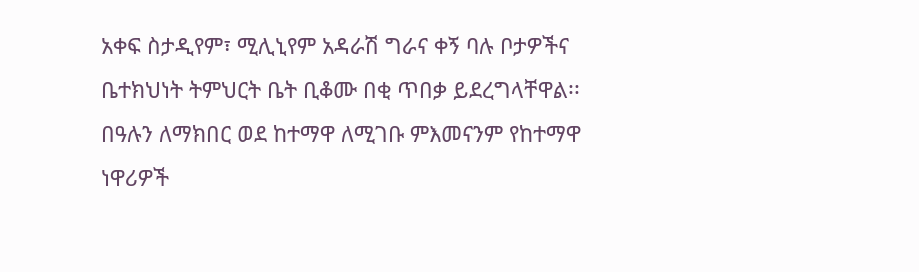አቀፍ ስታዲየም፣ ሚሊኒየም አዳራሽ ግራና ቀኝ ባሉ ቦታዎችና ቤተክህነት ትምህርት ቤት ቢቆሙ በቂ ጥበቃ ይደረግላቸዋል፡፡
በዓሉን ለማክበር ወደ ከተማዋ ለሚገቡ ምእመናንም የከተማዋ ነዋሪዎች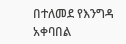በተለመደ የእንግዳ አቀባበል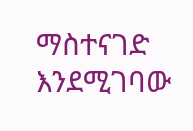ማስተናገድ እንደሚገባው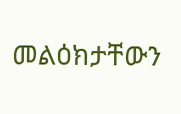መልዕክታቸውን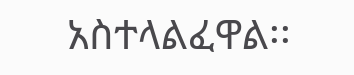አስተላልፈዋል፡፡